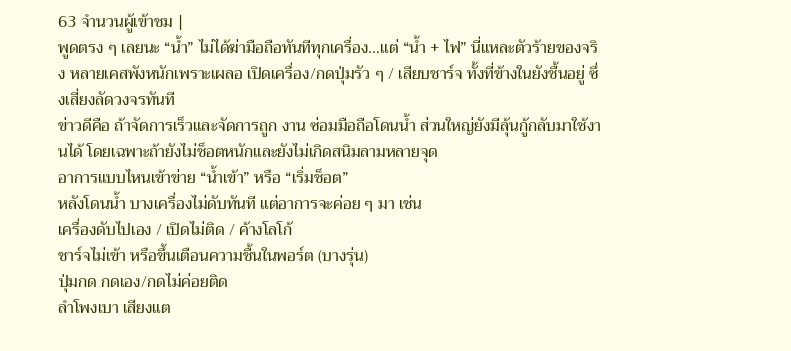63 จำนวนผู้เข้าชม |
พูดตรง ๆ เลยนะ “น้ำ” ไม่ได้ฆ่ามือถือทันทีทุกเครื่อง…แต่ “น้ำ + ไฟ” นี่แหละตัวร้ายของจริง หลายเคสพังหนักเพราะเผลอ เปิดเครื่อง/กดปุ่มรัว ๆ / เสียบชาร์จ ทั้งที่ข้างในยังชื้นอยู่ ซึ่งเสี่ยงลัดวงจรทันที
ข่าวดีคือ ถ้าจัดการเร็วและจัดการถูก งาน ซ่อมมือถือโดนน้ำ ส่วนใหญ่ยังมีลุ้นกู้กลับมาใช้งานได้ โดยเฉพาะถ้ายังไม่ช็อตหนักและยังไม่เกิดสนิมลามหลายจุด
อาการแบบไหนเข้าข่าย “น้ำเข้า” หรือ “เริ่มช็อต”
หลังโดนน้ำ บางเครื่องไม่ดับทันที แต่อาการจะค่อย ๆ มา เช่น
เครื่องดับไปเอง / เปิดไม่ติด / ค้างโลโก้
ชาร์จไม่เข้า หรือขึ้นเตือนความชื้นในพอร์ต (บางรุ่น)
ปุ่มกด กดเอง/กดไม่ค่อยติด
ลำโพงเบา เสียงแต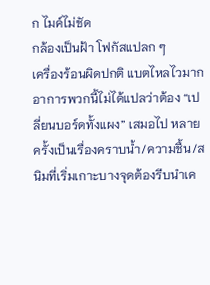ก ไมค์ไม่ชัด
กล้องเป็นฝ้า โฟกัสแปลก ๆ
เครื่องร้อนผิดปกติ แบตไหลไวมาก
อาการพวกนี้ไม่ได้แปลว่าต้อง “เปลี่ยนบอร์ดทั้งแผง” เสมอไป หลายครั้งเป็นเรื่องคราบน้ำ/ความชื้น/สนิมที่เริ่มเกาะบางจุดต้องรีบนำเค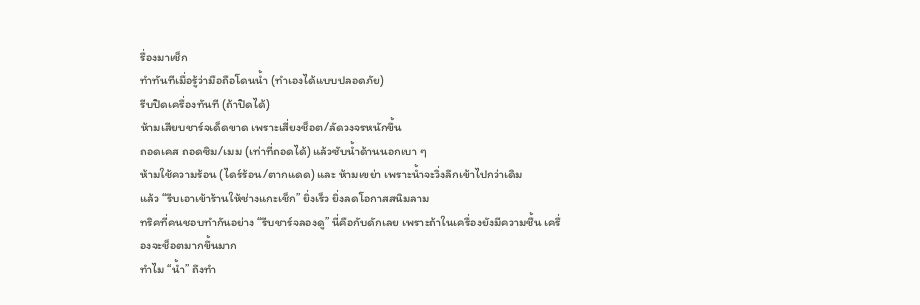รื่องมาเช็ก
ทำทันทีเมื่อรู้ว่ามือถือโดนน้ำ (ทำเองได้แบบปลอดภัย)
รีบปิดเครื่องทันที (ถ้าปิดได้)
ห้ามเสียบชาร์จเด็ดขาด เพราะเสี่ยงช็อต/ลัดวงจรหนักขึ้น
ถอดเคส ถอดซิม/เมม (เท่าที่ถอดได้) แล้วซับน้ำด้านนอกเบา ๆ
ห้ามใช้ความร้อน (ไดร์ร้อน/ตากแดด) และ ห้ามเขย่า เพราะน้ำจะวิ่งลึกเข้าไปกว่าเดิม
แล้ว “รีบเอาเข้าร้านให้ช่างแกะเช็ก” ยิ่งเร็ว ยิ่งลดโอกาสสนิมลาม
ทริคที่คนชอบทำกันอย่าง “รีบชาร์จลองดู” นี่คือกับดักเลย เพราะถ้าในเครื่องยังมีความชื้น เครื่องจะช็อตมากขึ้นมาก
ทำไม “น้ำ” ถึงทำ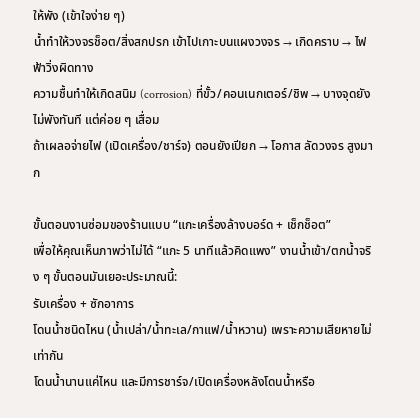ให้พัง (เข้าใจง่าย ๆ)
น้ำทำให้วงจรช็อต/สิ่งสกปรก เข้าไปเกาะบนแผงวงจร → เกิดคราบ → ไฟฟ้าวิ่งผิดทาง
ความชื้นทำให้เกิดสนิม (corrosion) ที่ขั้ว/คอนเนกเตอร์/ชิพ → บางจุดยังไม่พังทันที แต่ค่อย ๆ เสื่อม
ถ้าเผลอจ่ายไฟ (เปิดเครื่อง/ชาร์จ) ตอนยังเปียก → โอกาส ลัดวงจร สูงมาก

ขั้นตอนงานซ่อมของร้านแบบ “แกะเครื่องล้างบอร์ด + เช็กช็อต”
เพื่อให้คุณเห็นภาพว่าไม่ได้ “แกะ 5 นาทีแล้วคิดแพง” งานน้ำเข้า/ตกน้ำจริง ๆ ขั้นตอนมันเยอะประมาณนี้:
รับเครื่อง + ซักอาการ
โดนน้ำชนิดไหน (น้ำเปล่า/น้ำทะเล/กาแฟ/น้ำหวาน) เพราะความเสียหายไม่เท่ากัน
โดนน้ำนานแค่ไหน และมีการชาร์จ/เปิดเครื่องหลังโดนน้ำหรือ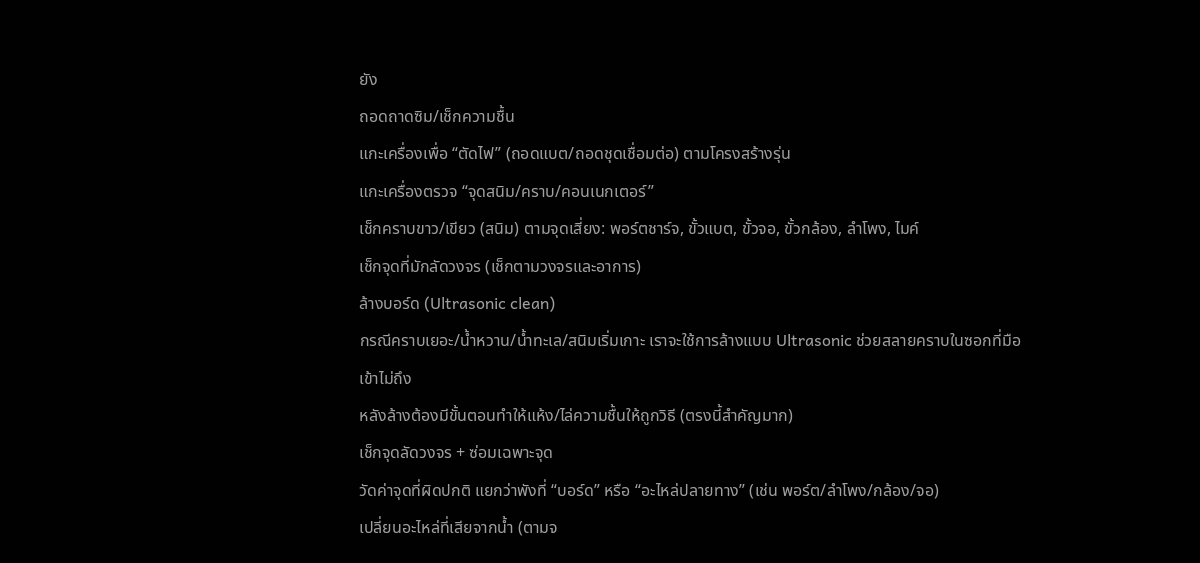ยัง
ถอดถาดซิม/เช็กความชื้น
แกะเครื่องเพื่อ “ตัดไฟ” (ถอดแบต/ถอดชุดเชื่อมต่อ) ตามโครงสร้างรุ่น
แกะเครื่องตรวจ “จุดสนิม/คราบ/คอนเนกเตอร์”
เช็กคราบขาว/เขียว (สนิม) ตามจุดเสี่ยง: พอร์ตชาร์จ, ขั้วแบต, ขั้วจอ, ขั้วกล้อง, ลำโพง, ไมค์
เช็กจุดที่มักลัดวงจร (เช็กตามวงจรและอาการ)
ล้างบอร์ด (Ultrasonic clean)
กรณีคราบเยอะ/น้ำหวาน/น้ำทะเล/สนิมเริ่มเกาะ เราจะใช้การล้างแบบ Ultrasonic ช่วยสลายคราบในซอกที่มือเข้าไม่ถึง
หลังล้างต้องมีขั้นตอนทำให้แห้ง/ไล่ความชื้นให้ถูกวิธี (ตรงนี้สำคัญมาก)
เช็กจุดลัดวงจร + ซ่อมเฉพาะจุด
วัดค่าจุดที่ผิดปกติ แยกว่าพังที่ “บอร์ด” หรือ “อะไหล่ปลายทาง” (เช่น พอร์ต/ลำโพง/กล้อง/จอ)
เปลี่ยนอะไหล่ที่เสียจากน้ำ (ตามจ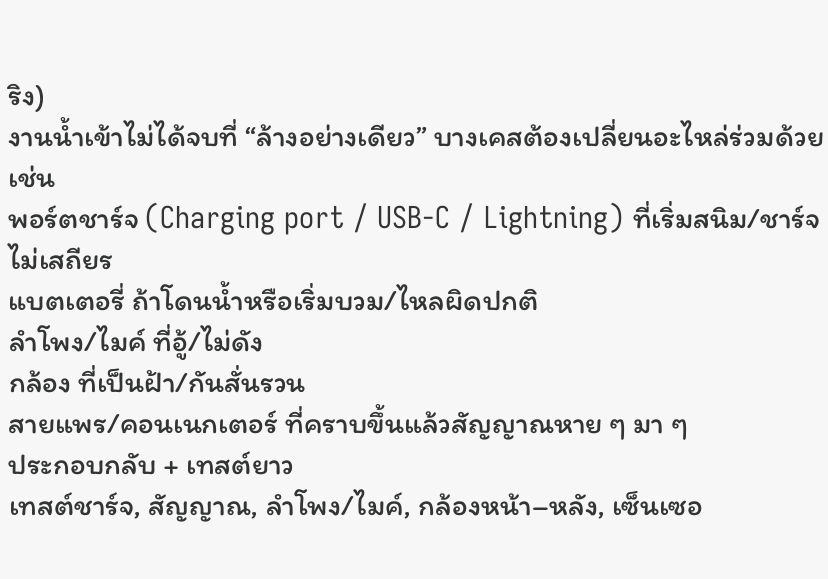ริง)
งานน้ำเข้าไม่ได้จบที่ “ล้างอย่างเดียว” บางเคสต้องเปลี่ยนอะไหล่ร่วมด้วย เช่น
พอร์ตชาร์จ (Charging port / USB-C / Lightning) ที่เริ่มสนิม/ชาร์จไม่เสถียร
แบตเตอรี่ ถ้าโดนน้ำหรือเริ่มบวม/ไหลผิดปกติ
ลำโพง/ไมค์ ที่อู้/ไม่ดัง
กล้อง ที่เป็นฝ้า/กันสั่นรวน
สายแพร/คอนเนกเตอร์ ที่คราบขึ้นแล้วสัญญาณหาย ๆ มา ๆ
ประกอบกลับ + เทสต์ยาว
เทสต์ชาร์จ, สัญญาณ, ลำโพง/ไมค์, กล้องหน้า–หลัง, เซ็นเซอ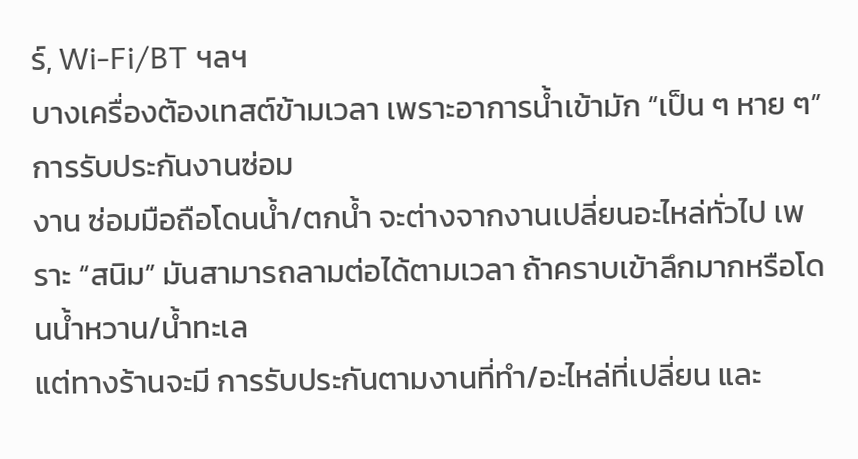ร์, Wi-Fi/BT ฯลฯ
บางเครื่องต้องเทสต์ข้ามเวลา เพราะอาการน้ำเข้ามัก “เป็น ๆ หาย ๆ”
การรับประกันงานซ่อม
งาน ซ่อมมือถือโดนน้ำ/ตกน้ำ จะต่างจากงานเปลี่ยนอะไหล่ทั่วไป เพราะ “สนิม” มันสามารถลามต่อได้ตามเวลา ถ้าคราบเข้าลึกมากหรือโดนน้ำหวาน/น้ำทะเล
แต่ทางร้านจะมี การรับประกันตามงานที่ทำ/อะไหล่ที่เปลี่ยน และ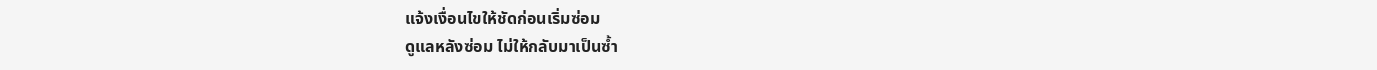แจ้งเงื่อนไขให้ชัดก่อนเริ่มซ่อม
ดูแลหลังซ่อม ไม่ให้กลับมาเป็นซ้ำ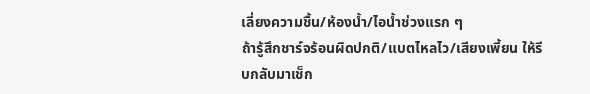เลี่ยงความชื้น/ห้องน้ำ/ไอน้ำช่วงแรก ๆ
ถ้ารู้สึกชาร์จร้อนผิดปกติ/แบตไหลไว/เสียงเพี้ยน ให้รีบกลับมาเช็ก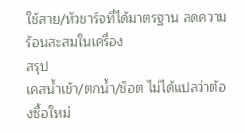ใช้สาย/หัวชาร์จที่ได้มาตรฐาน ลดความร้อนสะสมในเครื่อง
สรุป
เคสน้ำเข้า/ตกน้ำ/ช็อต ไม่ได้แปลว่าต้องซื้อใหม่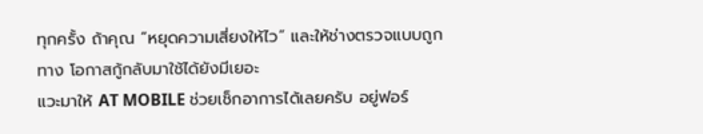ทุกครั้ง ถ้าคุณ “หยุดความเสี่ยงให้ไว” และให้ช่างตรวจแบบถูกทาง โอกาสกู้กลับมาใช้ได้ยังมีเยอะ
แวะมาให้ AT MOBILE ช่วยเช็กอาการได้เลยครับ อยู่ฟอร์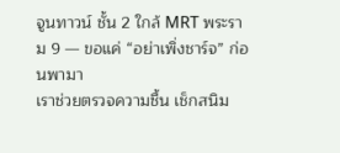จูนทาวน์ ชั้น 2 ใกล้ MRT พระราม 9 — ขอแค่ “อย่าเพิ่งชาร์จ” ก่อนพามา
เราช่วยตรวจความชื้น เช็กสนิม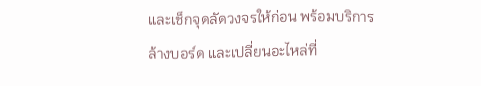และเช็กจุดลัดวงจรให้ก่อน พร้อมบริการล้างบอร์ด และเปลี่ยนอะไหล่ที่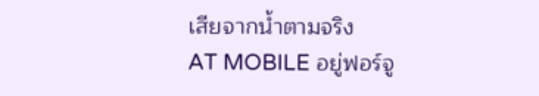เสียจากน้ำตามจริง
AT MOBILE อยู่ฟอร์จู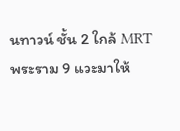นทาวน์ ชั้น 2 ใกล้ MRT พระราม 9 แวะมาให้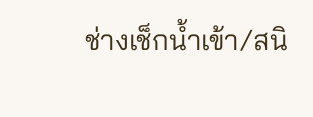ช่างเช็กน้ำเข้า/สนิ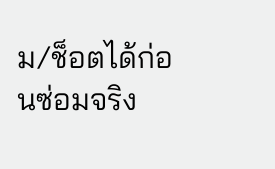ม/ช็อตได้ก่อนซ่อมจริง